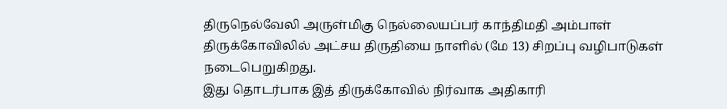திருநெல்வேலி அருள்மிகு நெல்லையப்பர் காந்திமதி அம்பாள் திருக்கோவிலில் அட்சய திருதியை நாளில் (மே 13) சிறப்பு வழிபாடுகள் நடைபெறுகிறது.
இது தொடர்பாக இத் திருக்கோவில் நிர்வாக அதிகாரி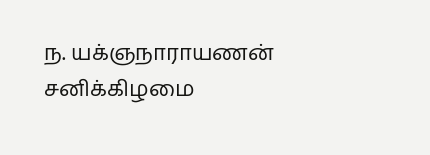ந. யக்ஞநாராயணன் சனிக்கிழமை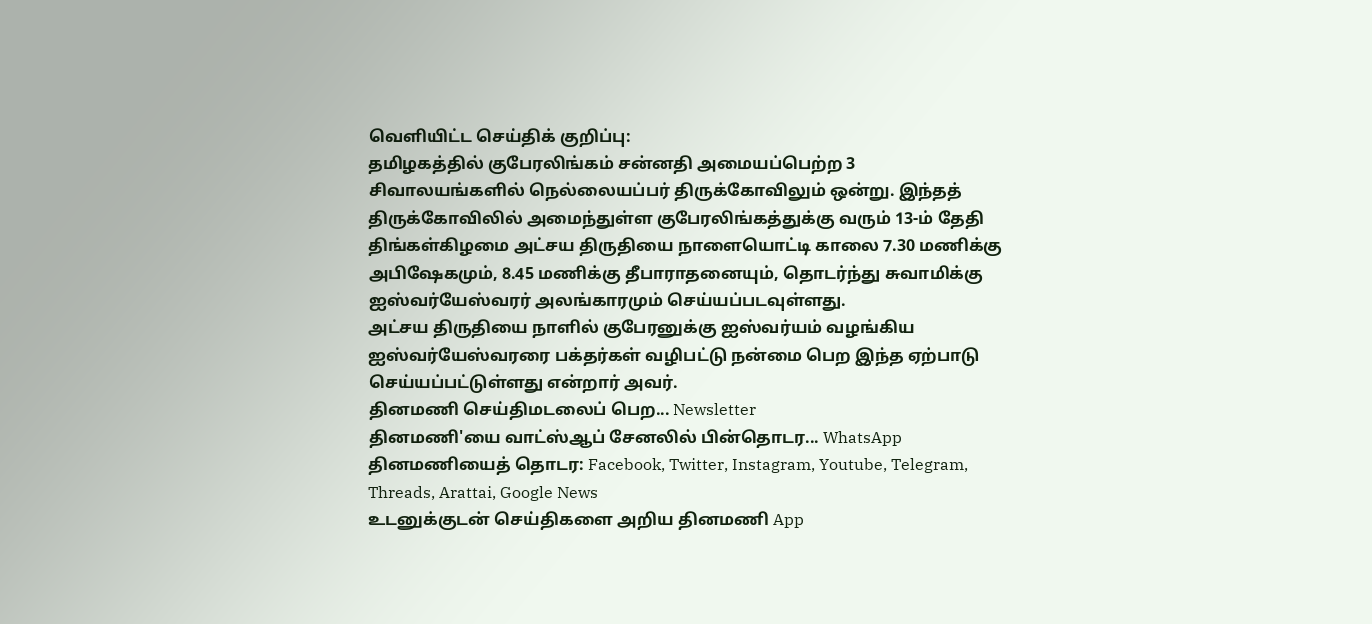வெளியிட்ட செய்திக் குறிப்பு:
தமிழகத்தில் குபேரலிங்கம் சன்னதி அமையப்பெற்ற 3 சிவாலயங்களில் நெல்லையப்பர் திருக்கோவிலும் ஒன்று. இந்தத் திருக்கோவிலில் அமைந்துள்ள குபேரலிங்கத்துக்கு வரும் 13-ம் தேதி திங்கள்கிழமை அட்சய திருதியை நாளையொட்டி காலை 7.30 மணிக்கு அபிஷேகமும், 8.45 மணிக்கு தீபாராதனையும், தொடர்ந்து சுவாமிக்கு ஐஸ்வர்யேஸ்வரர் அலங்காரமும் செய்யப்படவுள்ளது.
அட்சய திருதியை நாளில் குபேரனுக்கு ஐஸ்வர்யம் வழங்கிய ஐஸ்வர்யேஸ்வரரை பக்தர்கள் வழிபட்டு நன்மை பெற இந்த ஏற்பாடு செய்யப்பட்டுள்ளது என்றார் அவர்.
தினமணி செய்திமடலைப் பெற... Newsletter
தினமணி'யை வாட்ஸ்ஆப் சேனலில் பின்தொடர... WhatsApp
தினமணியைத் தொடர: Facebook, Twitter, Instagram, Youtube, Telegram, Threads, Arattai, Google News
உடனுக்குடன் செய்திகளை அறிய தினமணி App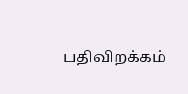பதிவிறக்கம்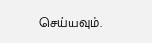செய்யவும்.